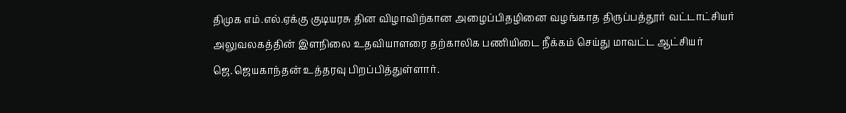திமுக எம்.எல்.ஏக்கு குடியரசு தின விழாவிற்கான அழைப்பிதழினை வழங்காத திருப்பத்தூர் வட்டாட்சியர் அலுவலகத்தின் இளநிலை உதவியாளரை தற்காலிக பணியிடை நீக்கம் செய்து மாவட்ட ஆட்சியர் ஜெ.ஜெயகாந்தன் உத்தரவு பிறப்பித்துள்ளார்.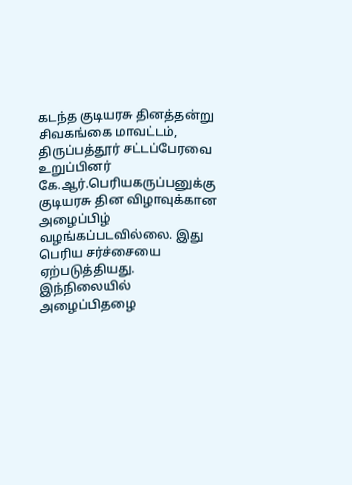கடந்த குடியரசு தினத்தன்று சிவகங்கை மாவட்டம், திருப்பத்தூர் சட்டப்பேரவை உறுப்பினர் கே.ஆர்.பெரியகருப்பனுக்கு குடியரசு தின விழாவுக்கான அழைப்பிழ் வழங்கப்படவில்லை. இது பெரிய சர்ச்சையை ஏற்படுத்தியது.
இந்நிலையில் அழைப்பிதழை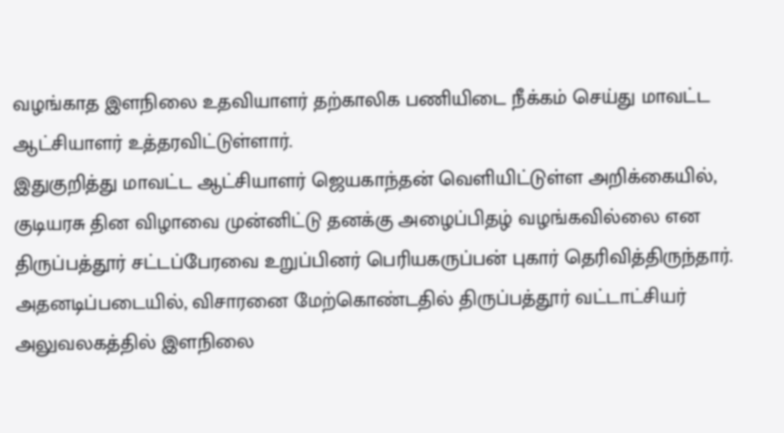வழங்காத இளநிலை உதவியாளர் தற்காலிக பணியிடை நீக்கம் செய்து மாவட்ட ஆட்சியாளர் உத்தரவிட்டுள்ளார்.
இதுகுறித்து மாவட்ட ஆட்சியாளர் ஜெயகாந்தன் வெளியிட்டுள்ள அறிக்கையில், குடியரசு தின விழாவை முன்னிட்டு தனக்கு அழைப்பிதழ் வழங்கவில்லை என திருப்பத்தூர் சட்டப்பேரவை உறுப்பினர் பெரியகருப்பன் புகார் தெரிவித்திருந்தார். அதனடிப்படையில், விசாரனை மேற்கொண்டதில் திருப்பத்தூர் வட்டாட்சியர் அலுவலகத்தில் இளநிலை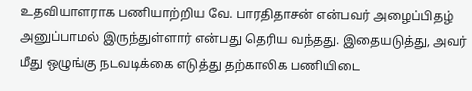உதவியாளராக பணியாற்றிய வே. பாரதிதாசன் என்பவர் அழைப்பிதழ் அனுப்பாமல் இருந்துள்ளார் என்பது தெரிய வந்தது. இதையடுத்து, அவர் மீது ஒழுங்கு நடவடிக்கை எடுத்து தற்காலிக பணியிடை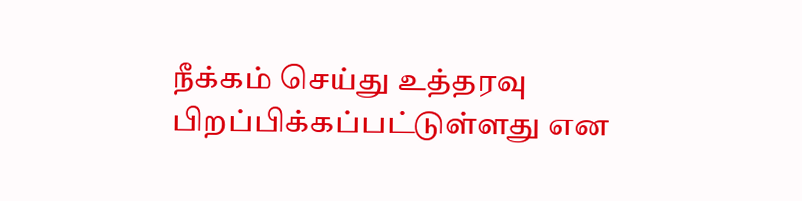நீக்கம் செய்து உத்தரவு பிறப்பிக்கப்பட்டுள்ளது என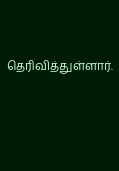தெரிவித்துள்ளார்.